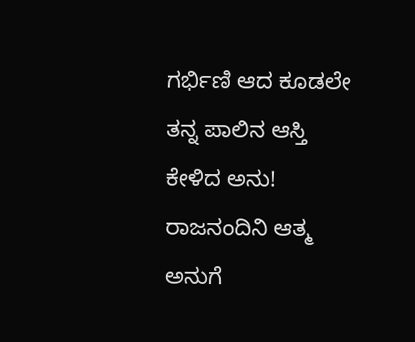ಗರ್ಭಿಣಿ ಆದ ಕೂಡಲೇ ತನ್ನ ಪಾಲಿನ ಆಸ್ತಿ ಕೇಳಿದ ಅನು!
ರಾಜನಂದಿನಿ ಆತ್ಮ ಅನುಗೆ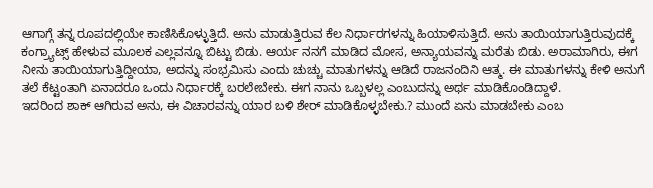ಆಗಾಗ್ಗೆ ತನ್ನ ರೂಪದಲ್ಲಿಯೇ ಕಾಣಿಸಿಕೊಳ್ಳುತ್ತಿದೆ. ಅನು ಮಾಡುತ್ತಿರುವ ಕೆಲ ನಿರ್ಧಾರಗಳನ್ನು ಹಿಯಾಳಿಸುತ್ತಿದೆ. ಅನು ತಾಯಿಯಾಗುತ್ತಿರುವುದಕ್ಕೆ ಕಂಗ್ರ್ಯಾಟ್ಸ್ ಹೇಳುವ ಮೂಲಕ ಎಲ್ಲವನ್ನೂ ಬಿಟ್ಟು ಬಿಡು. ಆರ್ಯ ನನಗೆ ಮಾಡಿದ ಮೋಸ, ಅನ್ಯಾಯವನ್ನು ಮರೆತು ಬಿಡು. ಅರಾಮಾಗಿರು, ಈಗ ನೀನು ತಾಯಿಯಾಗುತ್ತಿದ್ದೀಯಾ, ಅದನ್ನು ಸಂಭ್ರಮಿಸು ಎಂದು ಚುಚ್ಚು ಮಾತುಗಳನ್ನು ಆಡಿದೆ ರಾಜನಂದಿನಿ ಆತ್ಮ. ಈ ಮಾತುಗಳನ್ನು ಕೇಳಿ ಅನುಗೆ ತಲೆ ಕೆಟ್ಟಂತಾಗಿ ಏನಾದರೂ ಒಂದು ನಿರ್ಧಾರಕ್ಕೆ ಬರಲೇಬೇಕು. ಈಗ ನಾನು ಒಬ್ಬಳಲ್ಲ ಎಂಬುದನ್ನು ಅರ್ಥ ಮಾಡಿಕೊಂಡಿದ್ದಾಳೆ.
ಇದರಿಂದ ಶಾಕ್ ಆಗಿರುವ ಅನು, ಈ ವಿಚಾರವನ್ನು ಯಾರ ಬಳಿ ಶೇರ್ ಮಾಡಿಕೊಳ್ಳಬೇಕು.? ಮುಂದೆ ಏನು ಮಾಡಬೇಕು ಎಂಬ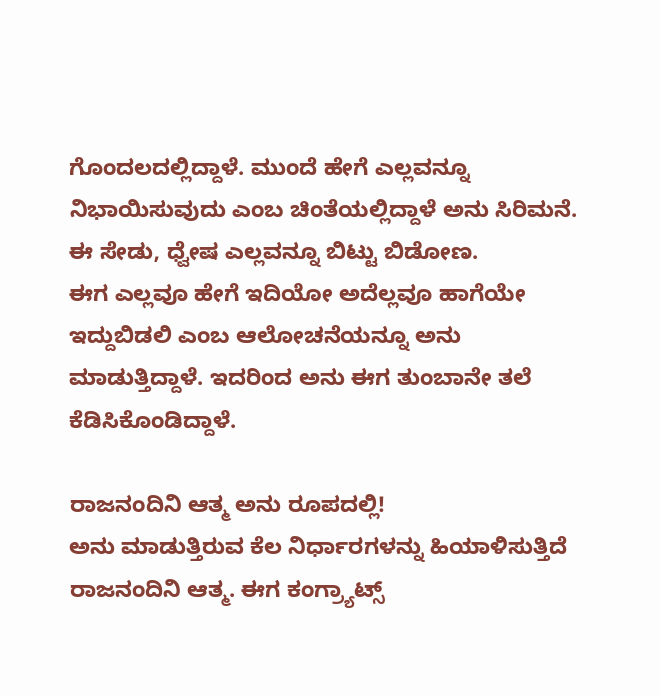ಗೊಂದಲದಲ್ಲಿದ್ದಾಳೆ. ಮುಂದೆ ಹೇಗೆ ಎಲ್ಲವನ್ನೂ ನಿಭಾಯಿಸುವುದು ಎಂಬ ಚಿಂತೆಯಲ್ಲಿದ್ದಾಳೆ ಅನು ಸಿರಿಮನೆ. ಈ ಸೇಡು, ಧ್ವೇಷ ಎಲ್ಲವನ್ನೂ ಬಿಟ್ಟು ಬಿಡೋಣ.
ಈಗ ಎಲ್ಲವೂ ಹೇಗೆ ಇದಿಯೋ ಅದೆಲ್ಲವೂ ಹಾಗೆಯೇ ಇದ್ದುಬಿಡಲಿ ಎಂಬ ಆಲೋಚನೆಯನ್ನೂ ಅನು ಮಾಡುತ್ತಿದ್ದಾಳೆ. ಇದರಿಂದ ಅನು ಈಗ ತುಂಬಾನೇ ತಲೆ ಕೆಡಿಸಿಕೊಂಡಿದ್ದಾಳೆ.

ರಾಜನಂದಿನಿ ಆತ್ಮ ಅನು ರೂಪದಲ್ಲಿ!
ಅನು ಮಾಡುತ್ತಿರುವ ಕೆಲ ನಿರ್ಧಾರಗಳನ್ನು ಹಿಯಾಳಿಸುತ್ತಿದೆ ರಾಜನಂದಿನಿ ಆತ್ಮ. ಈಗ ಕಂಗ್ರ್ಯಾಟ್ಸ್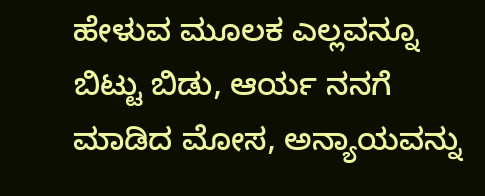ಹೇಳುವ ಮೂಲಕ ಎಲ್ಲವನ್ನೂ ಬಿಟ್ಟು ಬಿಡು, ಆರ್ಯ ನನಗೆ ಮಾಡಿದ ಮೋಸ, ಅನ್ಯಾಯವನ್ನು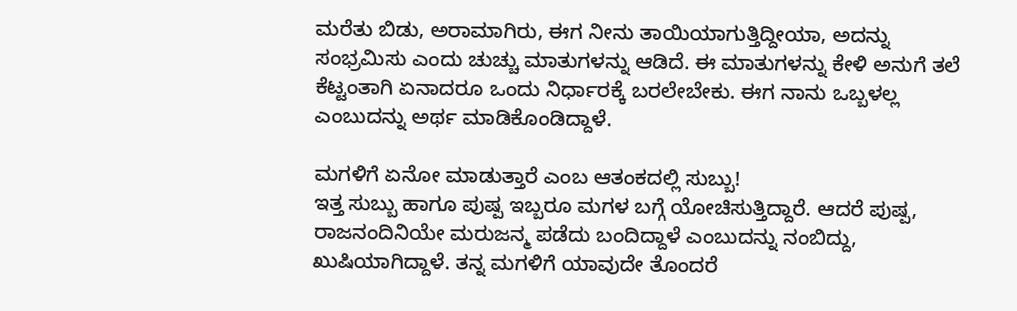ಮರೆತು ಬಿಡು, ಅರಾಮಾಗಿರು, ಈಗ ನೀನು ತಾಯಿಯಾಗುತ್ತಿದ್ದೀಯಾ, ಅದನ್ನು ಸಂಭ್ರಮಿಸು ಎಂದು ಚುಚ್ಚು ಮಾತುಗಳನ್ನು ಆಡಿದೆ. ಈ ಮಾತುಗಳನ್ನು ಕೇಳಿ ಅನುಗೆ ತಲೆ ಕೆಟ್ಟಂತಾಗಿ ಏನಾದರೂ ಒಂದು ನಿರ್ಧಾರಕ್ಕೆ ಬರಲೇಬೇಕು. ಈಗ ನಾನು ಒಬ್ಬಳಲ್ಲ ಎಂಬುದನ್ನು ಅರ್ಥ ಮಾಡಿಕೊಂಡಿದ್ದಾಳೆ.

ಮಗಳಿಗೆ ಏನೋ ಮಾಡುತ್ತಾರೆ ಎಂಬ ಆತಂಕದಲ್ಲಿ ಸುಬ್ಬು!
ಇತ್ತ ಸುಬ್ಬು ಹಾಗೂ ಪುಷ್ಪ ಇಬ್ಬರೂ ಮಗಳ ಬಗ್ಗೆ ಯೋಚಿಸುತ್ತಿದ್ದಾರೆ. ಆದರೆ ಪುಷ್ಪ, ರಾಜನಂದಿನಿಯೇ ಮರುಜನ್ಮ ಪಡೆದು ಬಂದಿದ್ದಾಳೆ ಎಂಬುದನ್ನು ನಂಬಿದ್ದು, ಖುಷಿಯಾಗಿದ್ದಾಳೆ. ತನ್ನ ಮಗಳಿಗೆ ಯಾವುದೇ ತೊಂದರೆ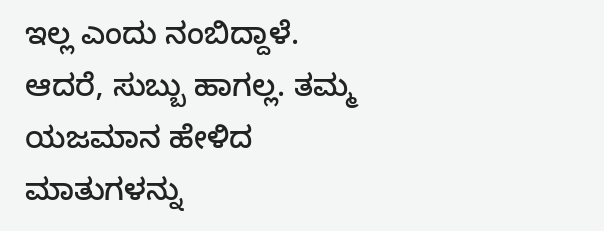ಇಲ್ಲ ಎಂದು ನಂಬಿದ್ದಾಳೆ. ಆದರೆ, ಸುಬ್ಬು ಹಾಗಲ್ಲ. ತಮ್ಮ ಯಜಮಾನ ಹೇಳಿದ ಮಾತುಗಳನ್ನು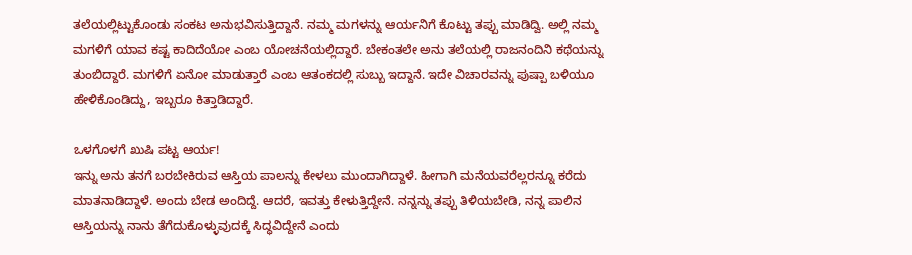ತಲೆಯಲ್ಲಿಟ್ಟುಕೊಂಡು ಸಂಕಟ ಅನುಭವಿಸುತ್ತಿದ್ದಾನೆ. ನಮ್ಮ ಮಗಳನ್ನು ಆರ್ಯನಿಗೆ ಕೊಟ್ಟು ತಪ್ಪು ಮಾಡಿದ್ವಿ. ಅಲ್ಲಿ ನಮ್ಮ ಮಗಳಿಗೆ ಯಾವ ಕಷ್ಟ ಕಾದಿದೆಯೋ ಎಂಬ ಯೋಚನೆಯಲ್ಲಿದ್ದಾರೆ. ಬೇಕಂತಲೇ ಅನು ತಲೆಯಲ್ಲಿ ರಾಜನಂದಿನಿ ಕಥೆಯನ್ನು ತುಂಬಿದ್ದಾರೆ. ಮಗಳಿಗೆ ಏನೋ ಮಾಡುತ್ತಾರೆ ಎಂಬ ಆತಂಕದಲ್ಲಿ ಸುಬ್ಬು ಇದ್ದಾನೆ. ಇದೇ ವಿಚಾರವನ್ನು ಪುಷ್ಪಾ ಬಳಿಯೂ ಹೇಳಿಕೊಂಡಿದ್ದು, ಇಬ್ಬರೂ ಕಿತ್ತಾಡಿದ್ದಾರೆ.

ಒಳಗೊಳಗೆ ಖುಷಿ ಪಟ್ಟ ಆರ್ಯ!
ಇನ್ನು ಅನು ತನಗೆ ಬರಬೇಕಿರುವ ಆಸ್ತಿಯ ಪಾಲನ್ನು ಕೇಳಲು ಮುಂದಾಗಿದ್ದಾಳೆ. ಹೀಗಾಗಿ ಮನೆಯವರೆಲ್ಲರನ್ನೂ ಕರೆದು ಮಾತನಾಡಿದ್ದಾಳೆ. ಅಂದು ಬೇಡ ಅಂದಿದ್ದೆ. ಆದರೆ, ಇವತ್ತು ಕೇಳುತ್ತಿದ್ದೇನೆ. ನನ್ನನ್ನು ತಪ್ಪು ತಿಳಿಯಬೇಡಿ, ನನ್ನ ಪಾಲಿನ ಆಸ್ತಿಯನ್ನು ನಾನು ತೆಗೆದುಕೊಳ್ಳುವುದಕ್ಕೆ ಸಿದ್ಧವಿದ್ದೇನೆ ಎಂದು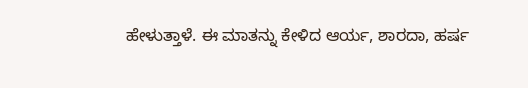ಹೇಳುತ್ತಾಳೆ. ಈ ಮಾತನ್ನು ಕೇಳಿದ ಆರ್ಯ, ಶಾರದಾ, ಹರ್ಷ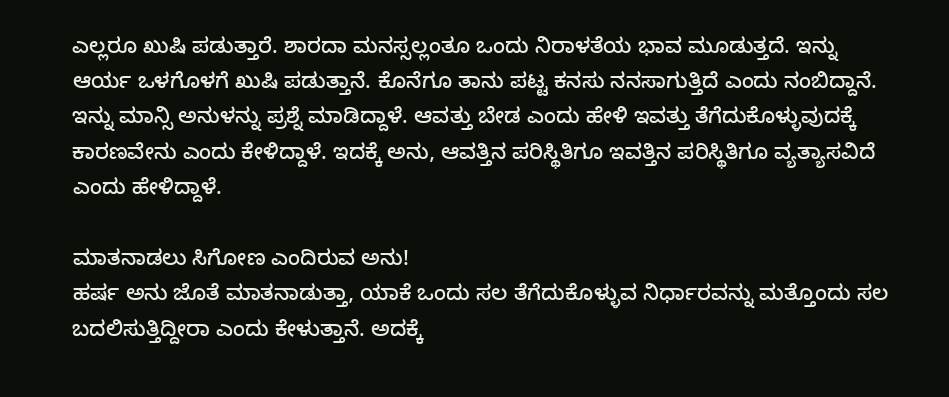ಎಲ್ಲರೂ ಖುಷಿ ಪಡುತ್ತಾರೆ. ಶಾರದಾ ಮನಸ್ಸಲ್ಲಂತೂ ಒಂದು ನಿರಾಳತೆಯ ಭಾವ ಮೂಡುತ್ತದೆ. ಇನ್ನು ಆರ್ಯ ಒಳಗೊಳಗೆ ಖುಷಿ ಪಡುತ್ತಾನೆ. ಕೊನೆಗೂ ತಾನು ಪಟ್ಟ ಕನಸು ನನಸಾಗುತ್ತಿದೆ ಎಂದು ನಂಬಿದ್ದಾನೆ. ಇನ್ನು ಮಾನ್ಸಿ ಅನುಳನ್ನು ಪ್ರಶ್ನೆ ಮಾಡಿದ್ದಾಳೆ. ಆವತ್ತು ಬೇಡ ಎಂದು ಹೇಳಿ ಇವತ್ತು ತೆಗೆದುಕೊಳ್ಳುವುದಕ್ಕೆ ಕಾರಣವೇನು ಎಂದು ಕೇಳಿದ್ದಾಳೆ. ಇದಕ್ಕೆ ಅನು, ಆವತ್ತಿನ ಪರಿಸ್ಥಿತಿಗೂ ಇವತ್ತಿನ ಪರಿಸ್ಥಿತಿಗೂ ವ್ಯತ್ಯಾಸವಿದೆ ಎಂದು ಹೇಳಿದ್ದಾಳೆ.

ಮಾತನಾಡಲು ಸಿಗೋಣ ಎಂದಿರುವ ಅನು!
ಹರ್ಷ ಅನು ಜೊತೆ ಮಾತನಾಡುತ್ತಾ, ಯಾಕೆ ಒಂದು ಸಲ ತೆಗೆದುಕೊಳ್ಳುವ ನಿರ್ಧಾರವನ್ನು ಮತ್ತೊಂದು ಸಲ ಬದಲಿಸುತ್ತಿದ್ದೀರಾ ಎಂದು ಕೇಳುತ್ತಾನೆ. ಅದಕ್ಕೆ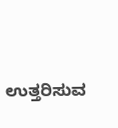ಉತ್ತರಿಸುವ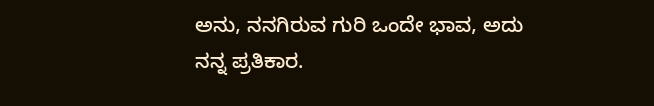ಅನು, ನನಗಿರುವ ಗುರಿ ಒಂದೇ ಭಾವ, ಅದು ನನ್ನ ಪ್ರತಿಕಾರ.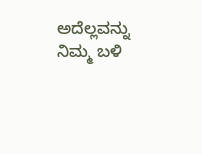ಅದೆಲ್ಲವನ್ನು ನಿಮ್ಮ ಬಳಿ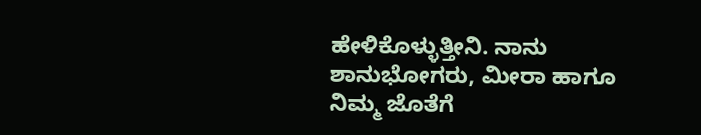ಹೇಳಿಕೊಳ್ಳುತ್ತೀನಿ. ನಾನು ಶಾನುಭೋಗರು, ಮೀರಾ ಹಾಗೂ ನಿಮ್ಮ ಜೊತೆಗೆ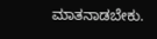ಮಾತನಾಡಬೇಕು.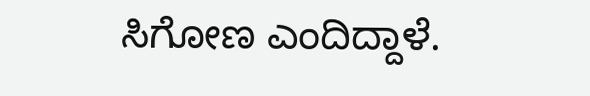ಸಿಗೋಣ ಎಂದಿದ್ದಾಳೆ.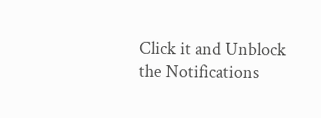Click it and Unblock the Notifications